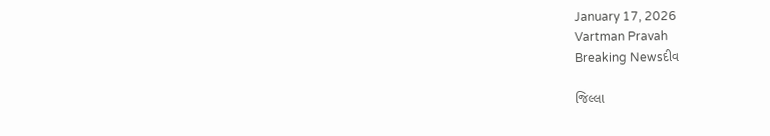January 17, 2026
Vartman Pravah
Breaking Newsદીવ

જિલ્લા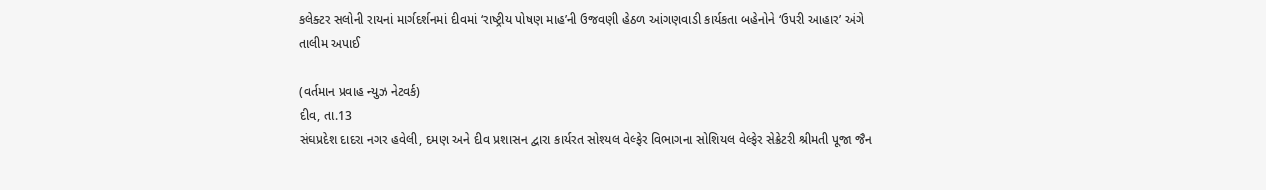કલેક્‍ટર સલોની રાયનાં માર્ગદર્શનમાં દીવમાં ‘રાષ્‍ટ્રીય પોષણ માહ’ની ઉજવણી હેઠળ આંગણવાડી કાર્યકતા બહેનોને ‘ઉપરી આહાર’ અંગે તાલીમ અપાઈ

(વર્તમાન પ્રવાહ ન્‍યુઝ નેટવર્ક)
દીવ, તા.13
સંઘપ્રદેશ દાદરા નગર હવેલી, દમણ અને દીવ પ્રશાસન દ્વારા કાર્યરત સોશ્‍યલ વેલ્‍ફેર વિભાગના સોશિયલ વેલ્‍ફેર સેક્રેટરી શ્રીમતી પૂજા જૈન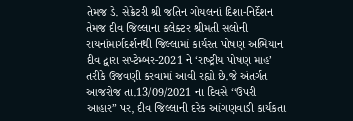તેમજ ડે. સેક્રેટરી શ્રી જતિન ગોયલનાં દિશા-નિર્દેશન તેમજ દીવ જિલ્લાના કલેક્‍ટર શ્રીમતી સલોની રાયનાંમાર્ગદર્શનથી જિલ્લામાં કાર્યરત પોષણ અભિયાન દીવ દ્વારા સપ્‍ટેમ્‍બર-2021 ને ‘રાષ્‍ટ્રીય પોષણ માહ’ તરીકે ઉજવણી કરવામાં આવી રહ્યો છે.જે અંતર્ગત આજરોજ તા.13/09/2021 ના દિવસે ‘‘ઉપરી આહાર” પર, દીવ જિલ્લાની દરેક આંગણવાડી કાર્યકતા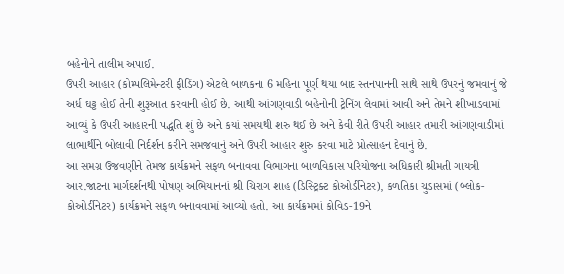બહેનોને તાલીમ અપાઈ.
ઉપરી આહાર (કોમ્‍પલિમેન્‍ટરી ફીડિંગ) એટલે બાળકના 6 મહિના પૂર્ણ થયા બાદ સ્‍તનપાનની સાથે સાથે ઉપરનું જમવાનું જે અર્ધ ઘટ્ટ હોઈ તેની શુરૂઆત કરવાની હોઈ છે. આથી આંગણવાડી બહેનોની ટ્રેનિંગ લેવામાં આવી અને તેમને શીખાડવામાં આવ્‍યું કે ઉપરી આહારની પદ્ધતિ શું છે અને કયાં સમયથી શરુ થઈ છે અને કેવી રીતે ઉપરી આહાર તમારી આંગણવાડીમાં લાભાર્થીને બોલાવી નિર્દર્શન કરીને સમજવાનું અને ઉપરી આહાર શુરુ કરવા માટે પ્રોત્‍સાહન દેવાનું છે.
આ સમગ્ર ઉજવણીને તેમજ કાર્યક્રમને સફળ બનાવવા વિભાગના બાળવિકાસ પરિયોજના અધિકારી શ્રીમતી ગાયત્રી આર.જાટના માર્ગદર્શનથી પોષણ અભિયાનનાં શ્રી ચિરાગ શાહ (ડિસ્‍ટ્રિક્‍ટ કોઓર્ડીનેટર), કળતિકા ચુડાસમાં (બ્‍લોક-કોઓર્ડીનેટર) કાર્યક્રમને સફળ બનાવવામાં આવ્‍યો હતો. આ કાર્યક્રમમાં કોવિડ-19ને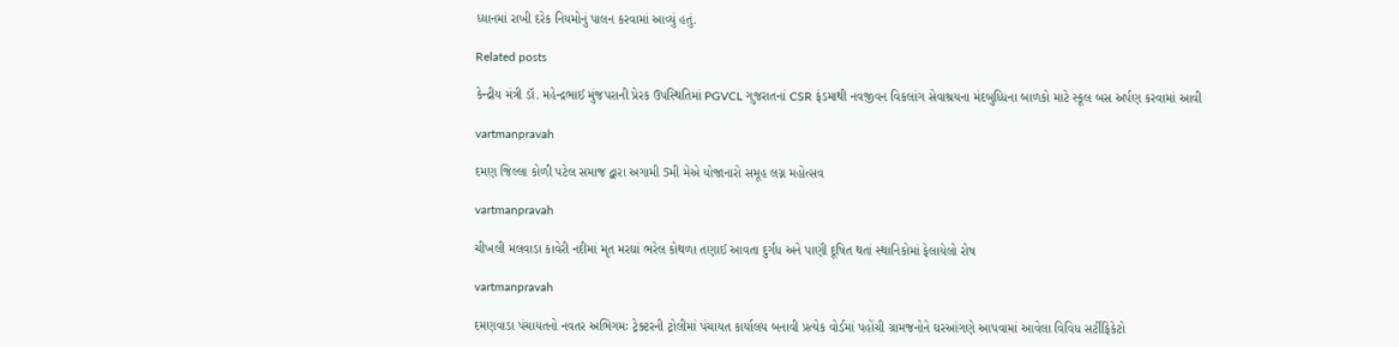ધ્‍યાનમાં રાખી દરેક નિયમોનું પાલન કરવામાં આવ્‍યું હતું.

Related posts

કેન્‍દ્રીય મંત્રી ડૉ. મહેન્‍દ્રભાઈ મુંજપરાની પ્રેરક ઉપસ્‍થિતિમાં PGVCL ગુજરાતનાં CSR ફંડમાથી નવજીવન વિકલાંગ સેવાશ્રયના મંદબુધ્‍ધિના બાળકો માટે સ્‍કૂલ બસ અર્પણ કરવામાં આવી

vartmanpravah

દમણ જિલ્લા કોળી પટેલ સમાજ દ્વારા અગામી 5મી મેએ યોજાનારો સમૂહ લગ્ન મહોત્‍સવ

vartmanpravah

ચીખલી મલવાડા કાવેરી નદીમાં મૃત મરઘાં ભરેલ કોથળા તણાઈ આવતા દુર્ગંધ અને પાણી દૂષિત થતાં સ્‍થાનિકોમાં ફેલાયેલો રોષ

vartmanpravah

દમણવાડા પંચાયતનો નવતર અભિગમઃ ટ્રેક્‍ટરની ટ્રોલીમાં પંચાયત કાર્યાલય બનાવી પ્રત્‍યેક વોર્ડમાં પહોંચી ગ્રામજનોને ઘરઆંગણે આપવામાં આવેલા વિવિધ સર્ટીફિકેટો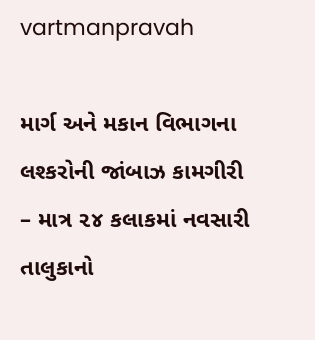vartmanpravah

માર્ગ અને મકાન વિભાગના લશ્કરોની જાંબાઝ કામગીરી – માત્ર ૨૪ કલાકમાં નવસારી તાલુકાનો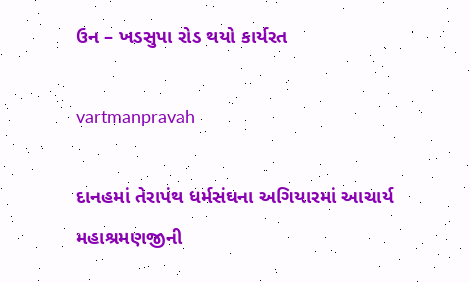ઉન – ખડસુપા રોડ થયો કાર્યરત

vartmanpravah

દાનહમાં તેરાપંથ ધર્મસંઘના અગિયારમાં આચાર્ય મહાશ્રમણજીની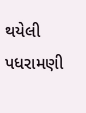થયેલી પધરામણી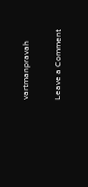vartmanpravah

Leave a Comment